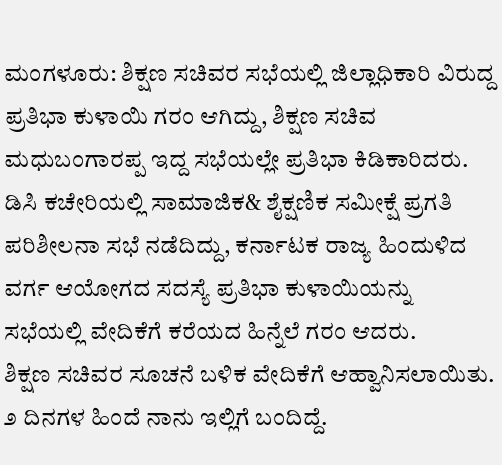ಮಂಗಳೂರು: ಶಿಕ್ಷಣ ಸಚಿವರ ಸಭೆಯಲ್ಲಿ ಜಿಲ್ಲಾಧಿಕಾರಿ ವಿರುದ್ದ ಪ್ರತಿಭಾ ಕುಳಾಯಿ ಗರಂ ಆಗಿದ್ದು, ಶಿಕ್ಷಣ ಸಚಿವ ಮಧುಬಂಗಾರಪ್ಪ ಇದ್ದ ಸಭೆಯಲ್ಲೇ ಪ್ರತಿಭಾ ಕಿಡಿಕಾರಿದರು.
ಡಿಸಿ ಕಚೇರಿಯಲ್ಲಿ ಸಾಮಾಜಿಕ& ಶೈಕ್ಷಣಿಕ ಸಮೀಕ್ಷೆ ಪ್ರಗತಿ ಪರಿಶೀಲನಾ ಸಭೆ ನಡೆದಿದ್ದು, ಕರ್ನಾಟಕ ರಾಜ್ಯ ಹಿಂದುಳಿದ ವರ್ಗ ಆಯೋಗದ ಸದಸ್ಯೆ ಪ್ರತಿಭಾ ಕುಳಾಯಿಯನ್ನು ಸಭೆಯಲ್ಲಿ ವೇದಿಕೆಗೆ ಕರೆಯದ ಹಿನ್ನೆಲೆ ಗರಂ ಆದರು.
ಶಿಕ್ಷಣ ಸಚಿವರ ಸೂಚನೆ ಬಳಿಕ ವೇದಿಕೆಗೆ ಆಹ್ವಾನಿಸಲಾಯಿತು. ೨ ದಿನಗಳ ಹಿಂದೆ ನಾನು ಇಲ್ಲಿಗೆ ಬಂದಿದ್ದೆ.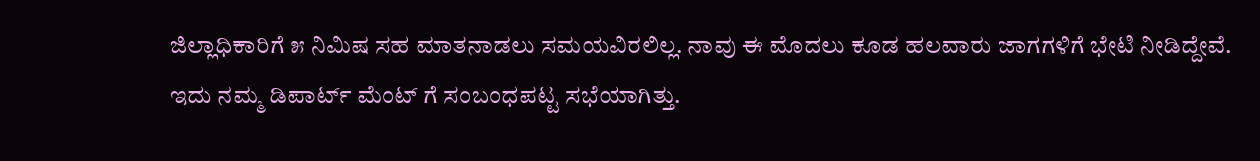ಜಿಲ್ಲಾಧಿಕಾರಿಗೆ ೫ ನಿಮಿಷ ಸಹ ಮಾತನಾಡಲು ಸಮಯವಿರಲಿಲ್ಲ. ನಾವು ಈ ಮೊದಲು ಕೂಡ ಹಲವಾರು ಜಾಗಗಳಿಗೆ ಭೇಟಿ ನೀಡಿದ್ದೇವೆ. ಇದು ನಮ್ಮ ಡಿಪಾರ್ಟ್ ಮೆಂಟ್ ಗೆ ಸಂಬಂಧಪಟ್ಟ ಸಭೆಯಾಗಿತ್ತು.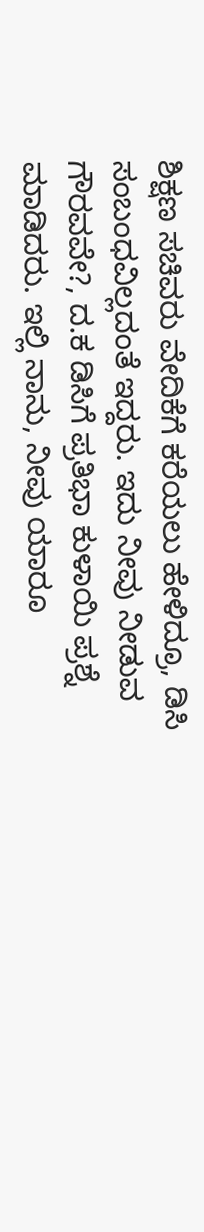ಶಿಕ್ಷಣ ಸಚಿವರು ವೇದಿಕೆಗೆ ಕರೆಯಲು ಹೇಳಿದ್ರೂ, ಡಿಸಿ ಸಂಬಂಧವಿಲ್ಲದಂತೆ ಇದ್ದರು. ಇದು ನೀವು ನೀಡುವ ಗೌರವವೇ?, ದ.ಕ ಡಿಸಿಗೆ ಪ್ರತಿಭಾ ಕುಳಾಯಿ ಪ್ರಶ್ನೆ ಮಾಡಿದರು. ಇಲ್ಲಿ ನಾನು, ನೀವು ಯಾರೂ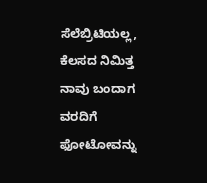ಸೆಲೆಬ್ರಿಟಿಯಲ್ಲ, ಕೆಲಸದ ನಿಮಿತ್ತ ನಾವು ಬಂದಾಗ ವರದಿಗೆ ಫೋಟೋವನ್ನು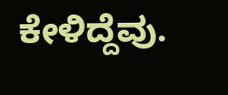ಕೇಳಿದ್ದೆವು.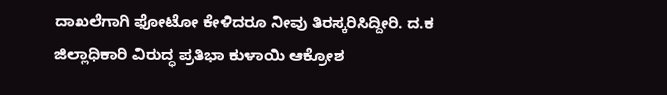ದಾಖಲೆಗಾಗಿ ಫೋಟೋ ಕೇಳಿದರೂ ನೀವು ತಿರಸ್ಕರಿಸಿದ್ದೀರಿ. ದ.ಕ ಜಿಲ್ಲಾಧಿಕಾರಿ ವಿರುದ್ಧ ಪ್ರತಿಭಾ ಕುಳಾಯಿ ಆಕ್ರೋಶ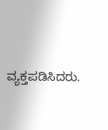ವ್ಯಕ್ತಪಡಿಸಿದರು.